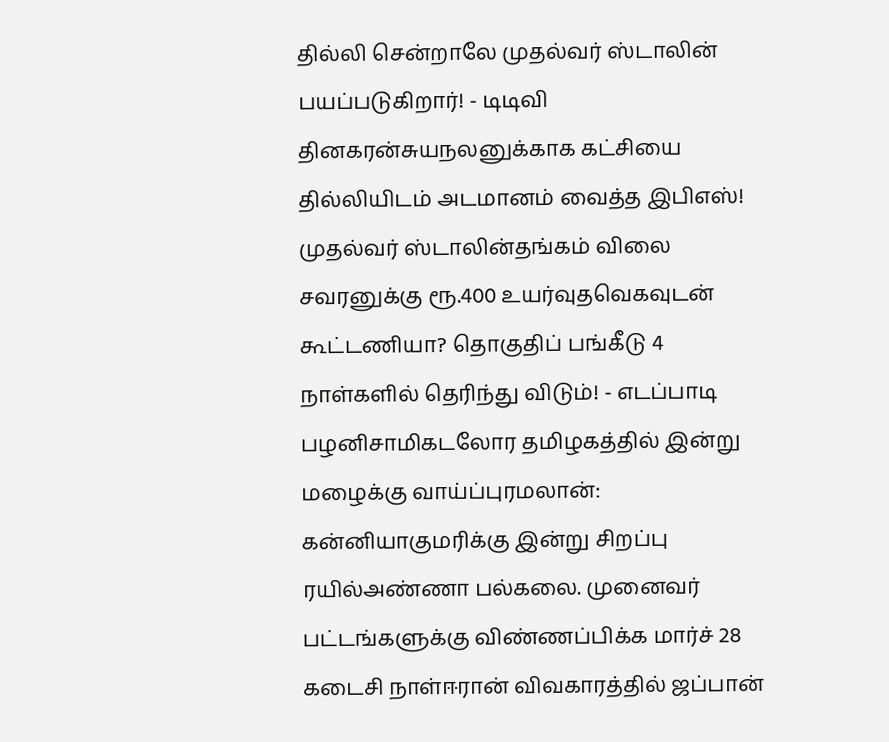தில்லி சென்றாலே முதல்வர் ஸ்டாலின் பயப்படுகிறார்! - டிடிவி தினகரன்சுயநலனுக்காக கட்சியை தில்லியிடம் அடமானம் வைத்த இபிஎஸ்! முதல்வர் ஸ்டாலின்தங்கம் விலை சவரனுக்கு ரூ.400 உயர்வுதவெகவுடன் கூட்டணியா? தொகுதிப் பங்கீடு 4 நாள்களில் தெரிந்து விடும்! - எடப்பாடி பழனிசாமிகடலோர தமிழகத்தில் இன்று மழைக்கு வாய்ப்புரமலான்: கன்னியாகுமரிக்கு இன்று சிறப்பு ரயில்அண்ணா பல்கலை. முனைவர் பட்டங்களுக்கு விண்ணப்பிக்க மார்ச் 28 கடைசி நாள்ஈரான் விவகாரத்தில் ஜப்பான்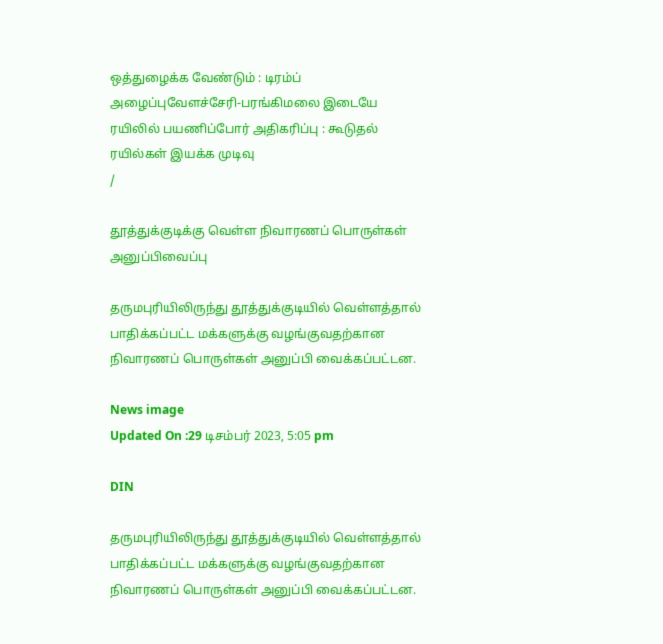ஒத்துழைக்க வேண்டும் : டிரம்ப் அழைப்புவேளச்சேரி-பரங்கிமலை இடையே ரயிலில் பயணிப்போர் அதிகரிப்பு : கூடுதல் ரயில்கள் இயக்க முடிவு
/

தூத்துக்குடிக்கு வெள்ள நிவாரணப் பொருள்கள் அனுப்பிவைப்பு

தருமபுரியிலிருந்து தூத்துக்குடியில் வெள்ளத்தால் பாதிக்கப்பட்ட மக்களுக்கு வழங்குவதற்கான நிவாரணப் பொருள்கள் அனுப்பி வைக்கப்பட்டன.

News image
Updated On :29 டிசம்பர் 2023, 5:05 pm

DIN

தருமபுரியிலிருந்து தூத்துக்குடியில் வெள்ளத்தால் பாதிக்கப்பட்ட மக்களுக்கு வழங்குவதற்கான நிவாரணப் பொருள்கள் அனுப்பி வைக்கப்பட்டன.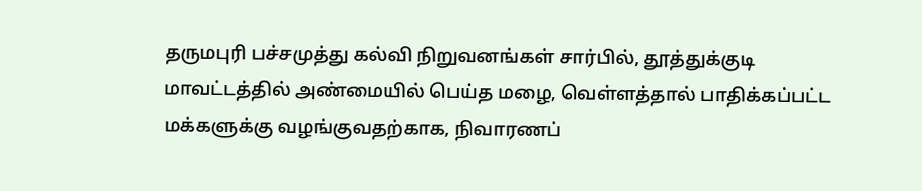தருமபுரி பச்சமுத்து கல்வி நிறுவனங்கள் சார்பில், தூத்துக்குடி மாவட்டத்தில் அண்மையில் பெய்த மழை, வெள்ளத்தால் பாதிக்கப்பட்ட மக்களுக்கு வழங்குவதற்காக, நிவாரணப்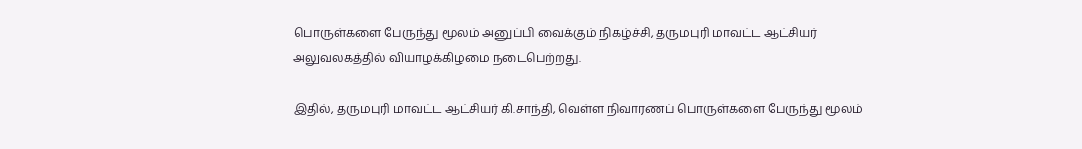பொருள்களை பேருந்து மூலம் அனுப்பி வைக்கும் நிகழ்ச்சி, தருமபுரி மாவட்ட ஆட்சியர் அலுவலகத்தில் வியாழக்கிழமை நடைபெற்றது.

இதில், தருமபுரி மாவட்ட ஆட்சியர் கி.சாந்தி, வெள்ள நிவாரணப் பொருள்களை பேருந்து மூலம்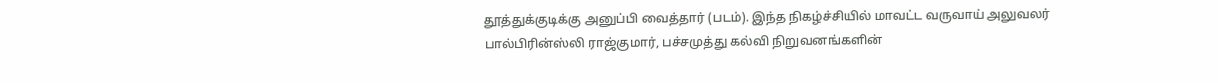தூத்துக்குடிக்கு அனுப்பி வைத்தார் (படம்). இந்த நிகழ்ச்சியில் மாவட்ட வருவாய் அலுவலர் பால்பிரின்ஸ்லி ராஜ்குமார், பச்சமுத்து கல்வி நிறுவனங்களின்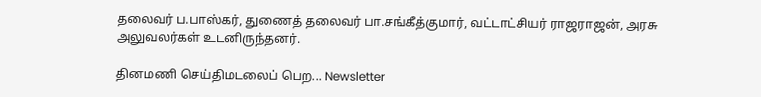தலைவர் ப.பாஸ்கர், துணைத் தலைவர் பா.சங்கீத்குமார், வட்டாட்சியர் ராஜராஜன், அரசு அலுவலர்கள் உடனிருந்தனர்.

தினமணி செய்திமடலைப் பெற... Newsletter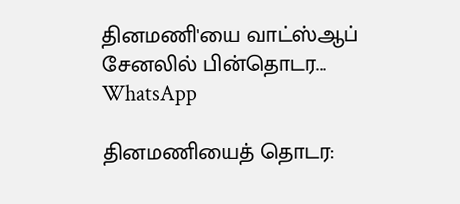தினமணி'யை வாட்ஸ்ஆப் சேனலில் பின்தொடர... WhatsApp

தினமணியைத் தொடர: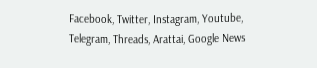Facebook, Twitter, Instagram, Youtube, Telegram, Threads, Arattai, Google News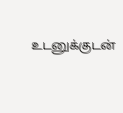உடனுக்குடன்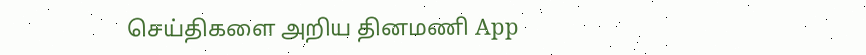செய்திகளை அறிய தினமணி App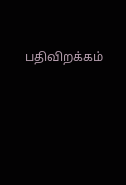பதிவிறக்கம்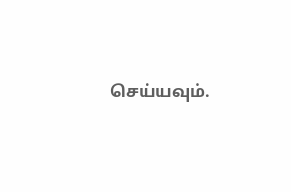செய்யவும்.